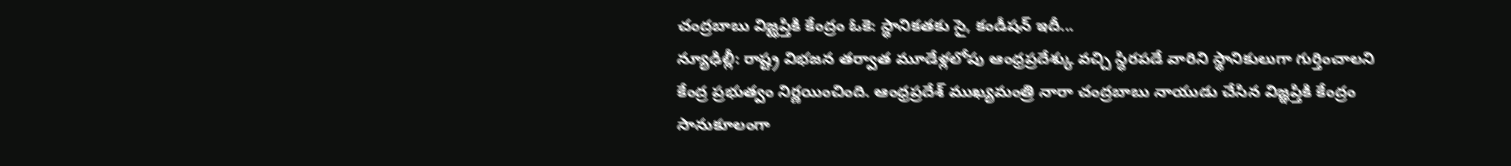చంద్రబాబు విజ్ఝప్తికి కేంద్రం ఓకె: స్థానికతకు సై, కండీషన్ ఇదీ...
న్యూఢిల్లీ: రాష్ట్ర విభజన తర్వాత మూడేళ్లలోపు ఆంధ్రప్రదేశ్కు వచ్చి స్ధిరపడే వారిని స్థానికులుగా గుర్తించాలని కేంద్ర ప్రభుత్వం నిర్ణయించింది. ఆంధ్రప్రదేశ్ ముఖ్యమంత్రి నారా చంద్రబాబు నాయుడు చేసిన విజ్ఞప్తికి కేంద్రం సానుకూలంగా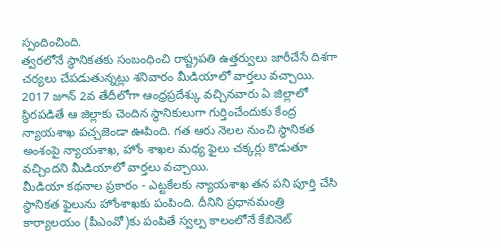స్పందించింది.
త్వరలోనే స్థానికతకు సంబంధించి రాష్ట్రపతి ఉత్తర్వులు జారీచేసే దిశగా చర్యలు చేపడుతున్నట్లు శనివారం మీడియాలో వార్తలు వచ్చాయి. 2017 జూన్ 2వ తేదీలోగా ఆంధ్రప్రదేశ్కు వచ్చినవారు ఏ జిల్లాలో స్థిరపడితే ఆ జిల్లాకు చెందిన స్థానికులుగా గుర్తించేందుకు కేంద్ర న్యాయశాఖ పచ్చజెండా ఊపింది. గత ఆరు నెలల నుంచి స్థానికత అంశంపై న్యాయశాఖ, హోం శాఖల మధ్య ఫైలు చక్కర్లు కొడుతూ వచ్చిందని మీడియాలో వార్తలు వచ్చాయి.
మీడియా కథనాల ప్రకారం - ఎట్టకేలకు న్యాయశాఖ తన పని పూర్తి చేసి స్థానికత ఫైలును హోంశాఖకు పంపింది. దీనిని ప్రధానమంత్రి కార్యాలయం (పీఎంవో)కు పంపితే స్వల్ప కాలంలోనే కేబినెట్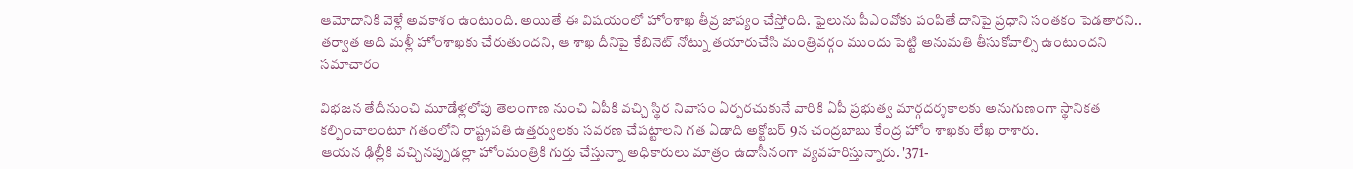ఆమోదానికి వెళ్లే అవకాశం ఉంటుంది. అయితే ఈ విషయంలో హోంశాఖ తీవ్ర జాప్యం చేస్తోంది. ఫైలును పీఎంవోకు పంపితే దానిపై ప్రధాని సంతకం పెడతారని.. తర్వాత అది మళ్లీ హోంశాఖకు చేరుతుందని, ఆ శాఖ దీనిపై కేబినెట్ నోట్ను తయారుచేసి మంత్రివర్గం ముందు పెట్టి అనుమతి తీసుకోవాల్సి ఉంటుందని సమాచారం

విభజన తేదీనుంచి మూడేళ్లలోపు తెలంగాణ నుంచి ఏపీకి వచ్చి స్థిర నివాసం ఏర్పరచుకునే వారికి ఏపీ ప్రభుత్వ మార్గదర్శకాలకు అనుగుణంగా స్థానికత కల్పించాలంటూ గతంలోని రాష్ట్రపతి ఉత్తర్వులకు సవరణ చేపట్టాలని గత ఏడాది అక్టోబర్ 9న చంద్రబాబు కేంద్ర హోం శాఖకు లేఖ రాశారు.
ఆయన ఢిల్లీకి వచ్చినప్పుడల్లా హోంమంత్రికి గుర్తు చేస్తున్నా అధికారులు మాత్రం ఉదాసీనంగా వ్యవహరిస్తున్నారు. '371-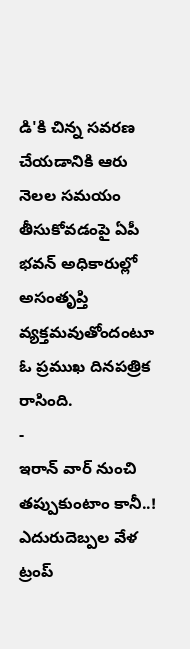డి'కి చిన్న సవరణ చేయడానికి ఆరు నెలల సమయం తీసుకోవడంపై ఏపీ భవన్ అధికారుల్లో అసంతృప్తి వ్యక్తమవుతోందంటూ ఓ ప్రముఖ దినపత్రిక రాసింది.
-
ఇరాన్ వార్ నుంచి తప్పుకుంటాం కానీ..! ఎదురుదెబ్పల వేళ ట్రంప్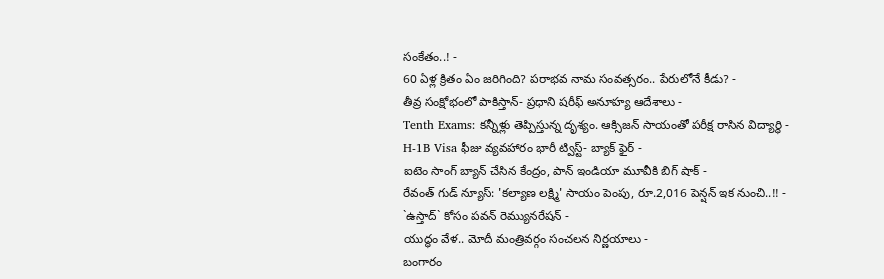సంకేతం..! -
60 ఏళ్ల క్రితం ఏం జరిగింది? పరాభవ నామ సంవత్సరం.. పేరులోనే కీడు? -
తీవ్ర సంక్షోభంలో పాకిస్తాన్- ప్రధాని షరీఫ్ అనూహ్య ఆదేశాలు -
Tenth Exams: కన్నీళ్లు తెప్పిస్తున్న దృశ్యం. ఆక్సిజన్ సాయంతో పరీక్ష రాసిన విద్యార్ధి -
H-1B Visa ఫీజు వ్యవహారం భారీ ట్విస్ట్- బ్యాక్ ఫైర్ -
ఐటెం సాంగ్ బ్యాన్ చేసిన కేంద్రం, పాన్ ఇండియా మూవీకి బిగ్ షాక్ -
రేవంత్ గుడ్ న్యూస్: 'కల్యాణ లక్ష్మి' సాయం పెంపు, రూ.2,016 పెన్షన్ ఇక నుంచి..!! -
`ఉస్తాద్` కోసం పవన్ రెమ్యునరేషన్ -
యుద్ధం వేళ.. మోదీ మంత్రివర్గం సంచలన నిర్ణయాలు -
బంగారం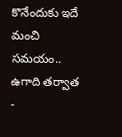కొనేందుకు ఇదే మంచి సమయం.. ఉగాది తర్వాత -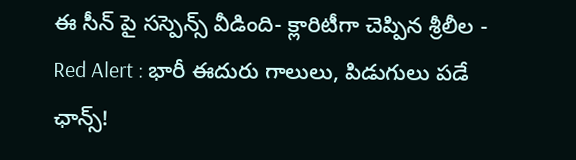ఈ సీన్ పై సస్పెన్స్ వీడింది- క్లారిటీగా చెప్పిన శ్రీలీల -
Red Alert : భారీ ఈదురు గాలులు, పిడుగులు పడే ఛాన్స్!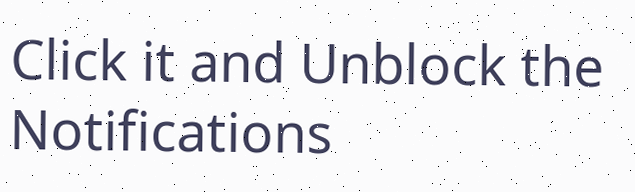Click it and Unblock the Notifications